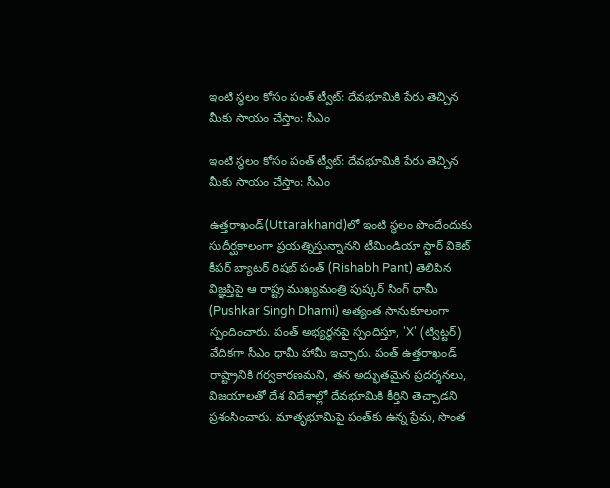ఇంటి స్థలం కోసం పంత్ ట్వీట్: దేవభూమికి పేరు తెచ్చిన మీకు సాయం చేస్తాం: సీఎం

ఇంటి స్థలం కోసం పంత్ ట్వీట్: దేవభూమికి పేరు తెచ్చిన మీకు సాయం చేస్తాం: సీఎం

ఉత్తరాఖండ్‌(Uttarakhand)లో ఇంటి స్థలం పొందేందుకు సుదీర్ఘకాలంగా ప్రయత్నిస్తున్నానని టీమిండియా స్టార్ వికెట్ కీపర్ బ్యాటర్ రిషబ్ పంత్ (Rishabh Pant) తెలిపిన విజ్ఞప్తిపై ఆ రాష్ట్ర ముఖ్యమంత్రి పుష్కర్ సింగ్ ధామీ (Pushkar Singh Dhami) అత్యంత సానుకూలంగా స్పందించారు. పంత్ అభ్యర్థనపై స్పందిస్తూ, 'X' (ట్విట్టర్) వేదికగా సీఎం ధామీ హామీ ఇచ్చారు. పంత్ ఉత్తరాఖండ్ రాష్ట్రానికి గర్వకారణమని, తన అద్భుతమైన ప్రదర్శనలు, విజయాలతో దేశ విదేశాల్లో దేవభూమికి కీర్తిని తెచ్చాడని ప్రశంసించారు. మాతృభూమిపై పంత్‌కు ఉన్న ప్రేమ, సొంత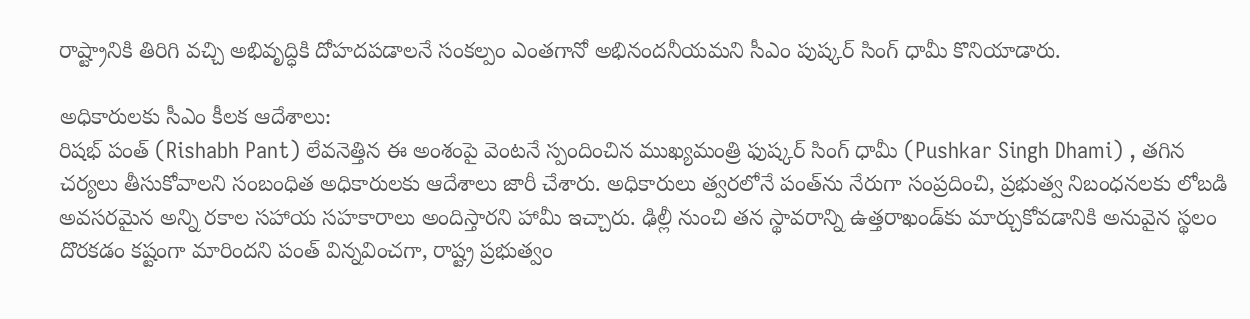రాష్ట్రానికి తిరిగి వచ్చి అభివృద్ధికి దోహదపడాలనే సంకల్పం ఎంతగానో అభినందనీయమని సీఎం పుష్కర్ సింగ్ ధామీ కొనియాడారు.

అధికారులకు సీఎం కీలక ఆదేశాలు:
రిషభ్ పంత్ (Rishabh Pant) లేవనెత్తిన ఈ అంశంపై వెంటనే స్పందించిన ముఖ్యమంత్రి ఫుష్కర్ సింగ్ ధామీ (Pushkar Singh Dhami) , తగిన చర్యలు తీసుకోవాలని సంబంధిత అధికారులకు ఆదేశాలు జారీ చేశారు. అధికారులు త్వరలోనే పంత్‌ను నేరుగా సంప్రదించి, ప్రభుత్వ నిబంధనలకు లోబడి అవసరమైన అన్ని రకాల సహాయ సహకారాలు అందిస్తారని హామీ ఇచ్చారు. ఢిల్లీ నుంచి తన స్థావరాన్ని ఉత్తరాఖండ్‌కు మార్చుకోవడానికి అనువైన స్థలం దొరకడం కష్టంగా మారిందని పంత్ విన్నవించగా, రాష్ట్ర ప్రభుత్వం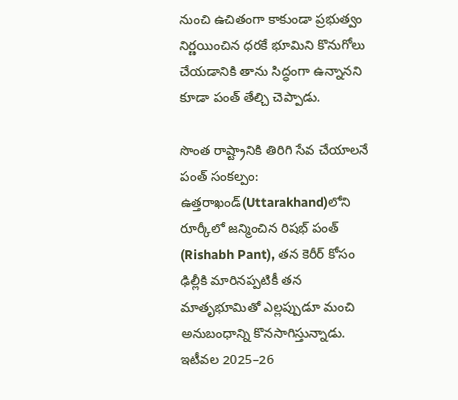నుంచి ఉచితంగా కాకుండా ప్రభుత్వం నిర్ణయించిన ధరకే భూమిని కొనుగోలు చేయడానికి తాను సిద్ధంగా ఉన్నానని కూడా పంత్ తేల్చి చెప్పాడు.

సొంత రాష్ట్రానికి తిరిగి సేవ చేయాలనే పంత్ సంకల్పం:
ఉత్తరాఖండ్‌(Uttarakhand)లోని రూర్కీలో జన్మించిన రిషభ్ పంత్ (Rishabh Pant), తన కెరీర్ కోసం ఢిల్లీకి మారినప్పటికీ తన మాతృభూమితో ఎల్లప్పుడూ మంచి అనుబంధాన్ని కొనసాగిస్తున్నాడు. ఇటీవల 2025–26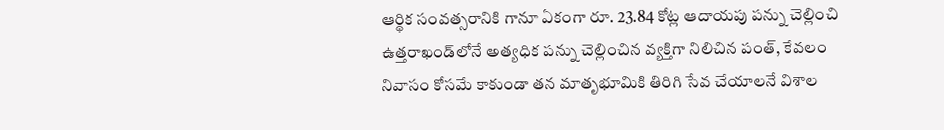ఆర్థిక సంవత్సరానికి గానూ ఏకంగా రూ. 23.84 కోట్ల ఆదాయపు పన్ను చెల్లించి ఉత్తరాఖండ్‌లోనే అత్యధిక పన్ను చెల్లించిన వ్యక్తిగా నిలిచిన పంత్, కేవలం నివాసం కోసమే కాకుండా తన మాతృభూమికి తిరిగి సేవ చేయాలనే విశాల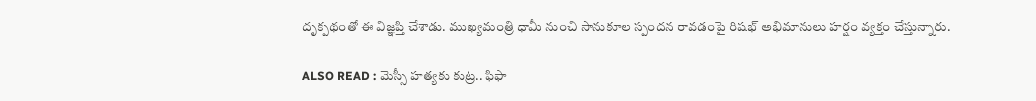దృక్పథంతో ఈ విజ్ఞప్తి చేశాడు. ముఖ్యమంత్రి ధామీ నుంచి సానుకూల స్పందన రావడంపై రిషభ్ అభిమానులు హర్షం వ్యక్తం చేస్తున్నారు.

ALSO READ : మెస్సీ హత్యకు కుట్ర.. ఫిఫా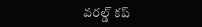వరల్డ్ కప్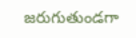జరుగుతుండగా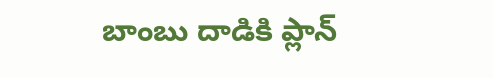బాంబు దాడికి ప్లాన్